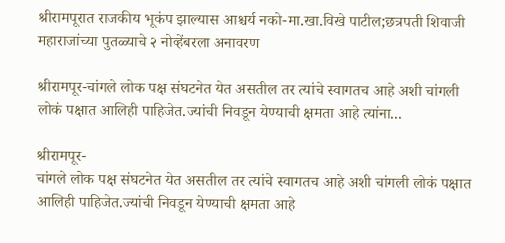श्रीरामपूरात राजकीय भूकंप झाल्यास आश्चर्य नको-मा.खा.विखे पाटील;छत्रपती शिवाजी महाराजांच्या पुतळ्याचे २ नोव्हेंबरला अनावरण

श्रीरामपूर-चांगले लोक पक्ष संघटनेत येत असतील तर त्यांचे स्वागतच आहे अशी चांगली लोकं पक्षात आलिही पाहिजेत.ज्यांची निवडून येण्याची क्षमता आहे त्यांना...

श्रीरामपूर-
चांगले लोक पक्ष संघटनेत येत असतील तर त्यांचे स्वागतच आहे अशी चांगली लोकं पक्षात आलिही पाहिजेत.ज्यांची निवडून येण्याची क्षमता आहे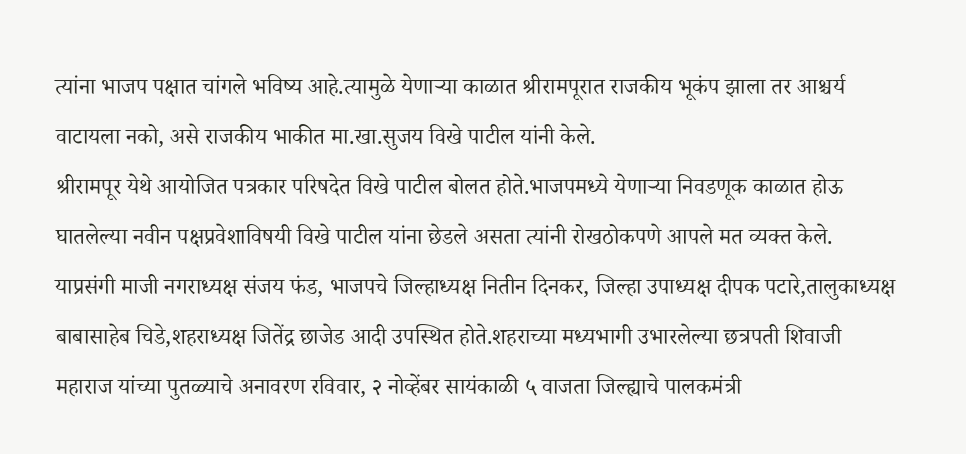त्यांना भाजप पक्षात चांगले भविष्य आहे.त्यामुळे येणाऱ्या काळात श्रीरामपूरात राजकीय भूकंप झाला तर आश्चर्य वाटायला नको, असे राजकीय भाकीत मा.खा.सुजय विखे पाटील यांनी केले.
श्रीरामपूर येथे आयोजित पत्रकार परिषदेत विखे पाटील बोलत होते.भाजपमध्ये येणाऱ्या निवडणूक काळात होऊ घातलेल्या नवीन पक्षप्रवेशाविषयी विखे पाटील यांना छेडले असता त्यांनी रोखठोकपणे आपले मत व्यक्त केले.
याप्रसंगी माजी नगराध्यक्ष संजय फंड, भाजपचे जिल्हाध्यक्ष नितीन दिनकर, जिल्हा उपाध्यक्ष दीपक पटारे,तालुकाध्यक्ष बाबासाहेब चिडे,शहराध्यक्ष जितेंद्र छाजेड आदी उपस्थित होते.शहराच्या मध्यभागी उभारलेल्या छत्रपती शिवाजी महाराज यांच्या पुतळ्याचे अनावरण रविवार, २ नोव्हेंबर सायंकाळी ५ वाजता जिल्ह्याचे पालकमंत्री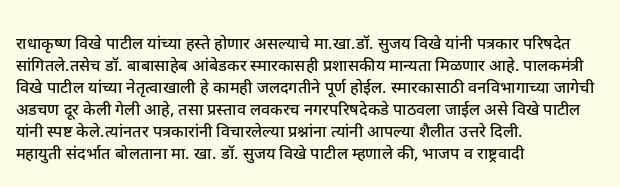राधाकृष्ण विखे पाटील यांच्या हस्ते होणार असल्याचे मा.खा.डॉ. सुजय विखे यांनी पत्रकार परिषदेत सांगितले.तसेच डॉ. बाबासाहेब आंबेडकर स्मारकासही प्रशासकीय मान्यता मिळणार आहे. पालकमंत्री विखे पाटील यांच्या नेतृत्वाखाली हे कामही जलदगतीने पूर्ण होईल. स्मारकासाठी वनविभागाच्या जागेची अडचण दूर केली गेली आहे, तसा प्रस्ताव लवकरच नगरपरिषदेकडे पाठवला जाईल असे विखे पाटील यांनी स्पष्ट केले.त्यांनतर पत्रकारांनी विचारलेल्या प्रश्नांना त्यांनी आपल्या शैलीत उत्तरे दिली.
महायुती संदर्भात बोलताना मा. खा. डॉ. सुजय विखे पाटील म्हणाले की, भाजप व राष्ट्रवादी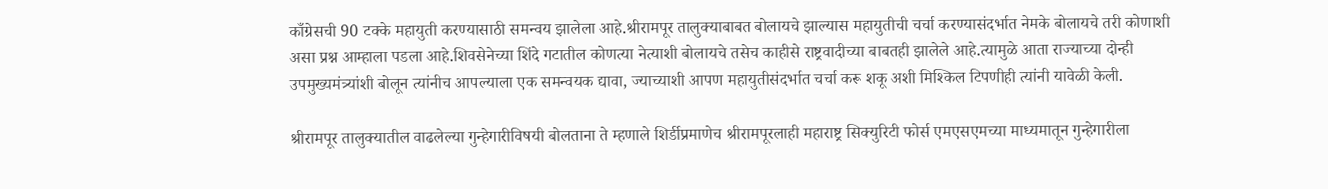काँग्रेसची 90 टक्के महायुती करण्यासाठी समन्वय झालेला आहे.श्रीरामपूर तालुक्याबाबत बोलायचे झाल्यास महायुतीची चर्चा करण्यासंदर्भात नेमके बोलायचे तरी कोणाशी असा प्रश्न आम्हाला पडला आहे.शिवसेनेच्या शिंदे गटातील कोणत्या नेत्याशी बोलायचे तसेच काहीसे राष्ट्रवादीच्या बाबतही झालेले आहे.त्यामुळे आता राज्याच्या दोन्ही उपमुख्यमंत्र्यांशी बोलून त्यांनीच आपल्याला एक समन्वयक द्यावा, ज्याच्याशी आपण महायुतीसंदर्भात चर्चा करू शकू अशी मिश्किल टिपणीही त्यांनी यावेळी केली.

श्रीरामपूर तालुक्यातील वाढलेल्या गुन्हेगारीविषयी बोलताना ते म्हणाले शिर्डीप्रमाणेच श्रीरामपूरलाही महाराष्ट्र सिक्युरिटी फोर्स एमएसएमच्या माध्यमातून गुन्हेगारीला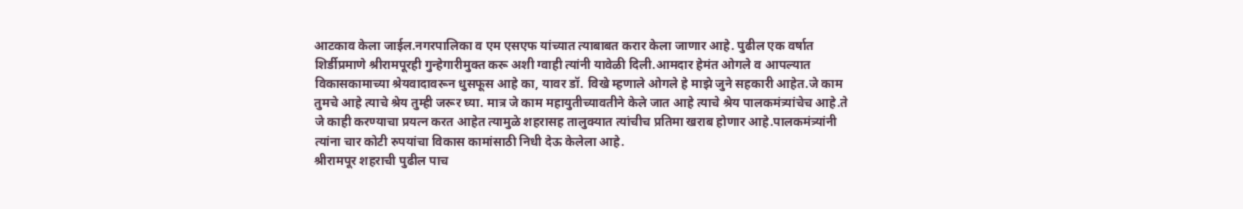आटकाव केला जाईल.नगरपालिका व एम एसएफ यांच्यात त्याबाबत करार केला जाणार आहे. पुढील एक वर्षात शिर्डीप्रमाणे श्रीरामपूरही गुन्हेगारीमुक्त करू अशी ग्वाही त्यांनी यावेळी दिली.आमदार हेमंत ओगले व आपल्यात विकासकामाच्या श्रेयवादावरून धुसफूस आहे का, यावर डॉ. विखे म्हणाले ओगले हे माझे जुने सहकारी आहेत.जे काम तुमचे आहे त्याचे श्रेय तुम्ही जरूर घ्या. मात्र जे काम महायुतीच्यावतीने केले जात आहे त्याचे श्रेय पालकमंत्र्यांचेच आहे.ते जे काही करण्याचा प्रयत्न करत आहेत त्यामुळे शहरासह तालुक्यात त्यांचीच प्रतिमा खराब होणार आहे.पालकमंत्र्यांनी त्यांना चार कोटी रुपयांचा विकास कामांसाठी निधी देऊ केलेला आहे.
श्रीरामपूर शहराची पुढील पाच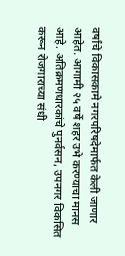वर्षांचे विकासकामे नगरपरिषदेमार्फत केली जाणार आहेत. आगामी २५ वर्षे शहर उभे करण्याचा मानस आहे. अतिक्रमणधारकांचे पुनर्वसन, उपनगर विकसित करून रोजगाराच्या संधी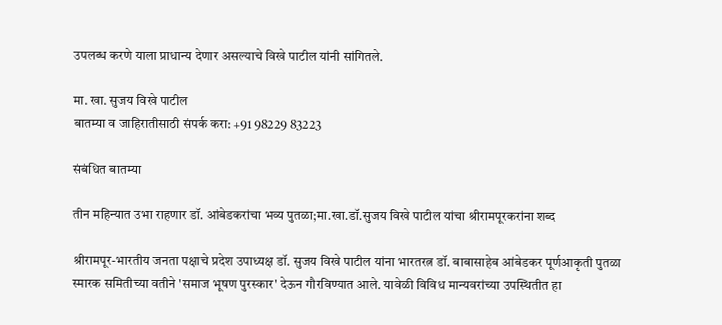उपलब्ध करणे याला प्राधान्य देणार असल्याचे विखे पाटील यांनी सांगितले.

मा. खा. सुजय विखे पाटील
बातम्या व जाहिरातीसाठी संपर्क करा: +91 98229 83223

संबंधित बातम्या

तीन महिन्यात उभा राहणार डॉ. आंबेडकरांचा भव्य पुतळा;मा.खा.डॉ.सुजय विखे पाटील यांचा श्रीरामपूरकरांना शब्द

श्रीरामपूर-भारतीय जनता पक्षाचे प्रदेश उपाध्यक्ष डॉ. सुजय विखे पाटील यांना भारतरत्न डॉ. बाबासाहेब आंबेडकर पूर्णआकृती पुतळा स्मारक समितीच्या वतीने 'समाज भूषण पुरस्कार' देऊन गौरविण्यात आले. यावेळी विविध मान्यवरांच्या उपस्थितीत हा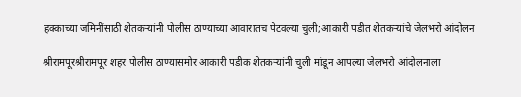हक्काच्या जमिनींसाठी शेतकऱ्यांनी पोलीस ठाण्याच्या आवारातच पेटवल्या चुली;आकारी पडीत शेतकऱ्यांचे जेलभरो आंदोलन

श्रीरामपूरश्रीरामपूर शहर पोलीस ठाण्यासमोर आकारी पडीक शेतकऱ्यांनी चुली मांडून आपल्या जेलभरो आंदोलनाला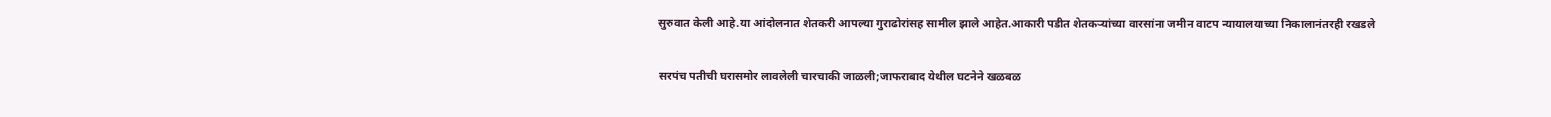सुरुवात केली आहे.या आंदोलनात शेतकरी आपल्या गुराढोरांसह सामील झाले आहेत.आकारी पडीत शेतकऱ्यांच्या वारसांना जमीन वाटप न्यायालयाच्या निकालानंतरही रखडले

सरपंच पतीची घरासमोर लावलेली चारचाकी जाळली;जाफराबाद येथील घटनेने खळबळ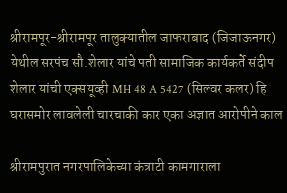श्रीरामपूर-श्रीरामपूर तालुक्यातील जाफराबाद (जिजाऊनगर) येथील सरपंच सौ.शेलार यांचे पती सामाजिक कार्यकर्ते संदीप शेलार यांची एक्सयूव्ही MH 48 A 5427 (सिल्वर कलर) हि घरासमोर लावलेली चारचाकी कार एका अज्ञात आरोपीने काल

श्रीरामपुरात नगरपालिकेच्या कंत्राटी कामगाराला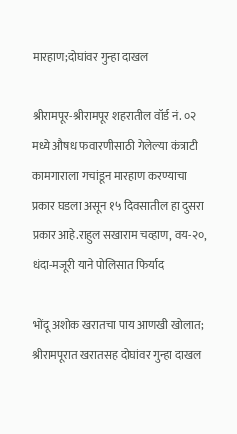मारहाण;दोघांवर गुन्हा दाखल

श्रीरामपूर-श्रीरामपूर शहरातील वॉर्ड नं. ०२ मध्ये औषध फवारणीसाठी गेलेल्या कंत्राटी कामगाराला गचांडून मारहाण करण्याचा प्रकार घडला असून १५ दिवसातील हा दुसरा प्रकार आहे.राहुल सखाराम चव्हाण, वय-२०, धंदा-मजूरी याने पोलिसात फिर्याद

भोंदू अशोक खरातचा पाय आणखी खोलात; श्रीरामपूरात खरातसह दोघांवर गुन्हा दाखल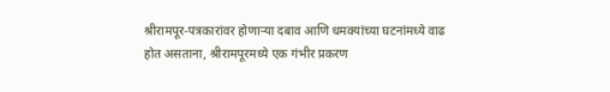श्रीरामपूर-पत्रकारांवर होणाऱ्या दबाव आणि धमक्यांच्या घटनांमध्ये वाढ होत असताना, श्रीरामपूरमध्ये एक गंभीर प्रकरण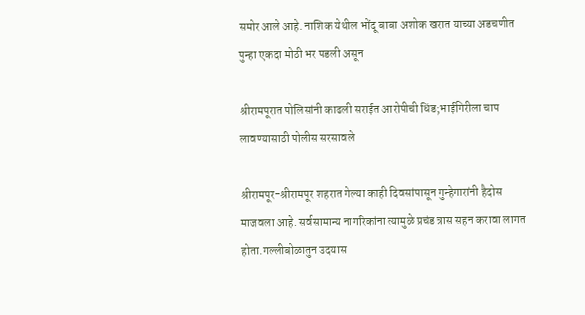समोर आले आहे. नाशिक येथील भोंदू बाबा अशोक खरात याच्या अडचणीत पुन्हा एकदा मोठी भर पडली असून

श्रीरामपूरात पोलिसांनी काढली सराईत आरोपीची धिंड;भाईगिरीला चाप लावण्यासाठी पोलीस सरसावले

श्रीरामपूर-श्रीरामपूर शहरात गेल्या काही दिवसांपासून गुन्हेगारांनी हैदोस माजवला आहे. सर्वसामान्य नागरिकांना त्यामुळे प्रचंड त्रास सहन करावा लागत होता.गल्लीबोळातुन उदयास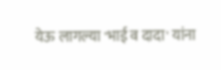येऊ लागल्या 'भाई व दादा' यांना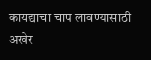कायद्याचा चाप लावण्यासाठी अखेर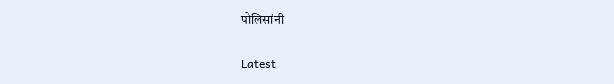पोलिसांनी

Latest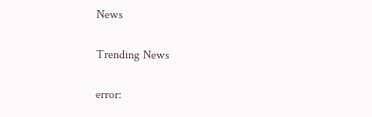News

Trending News

error: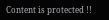Content is protected !!